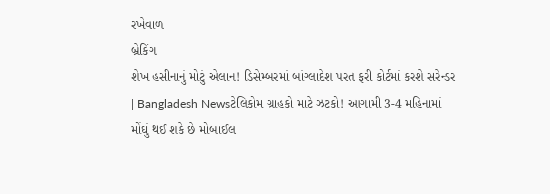રખેવાળ
બ્રેકિંગ
શેખ હસીનાનું મોટું એલાન! ડિસેમ્બરમાં બાંગ્લાદેશ પરત ફરી કોર્ટમાં કરશે સરેન્ડર | Bangladesh Newsટેલિકોમ ગ્રાહકો માટે ઝટકો! આગામી 3-4 મહિનામાં મોંઘું થઈ શકે છે મોબાઈલ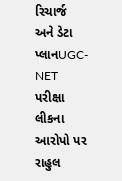રિચાર્જ અને ડેટા પ્લાનUGC-NET પરીક્ષા લીકના આરોપો પર રાહુલ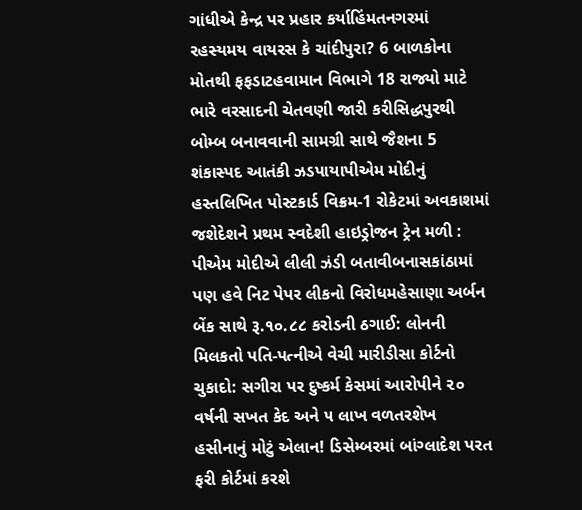ગાંધીએ કેન્દ્ર પર પ્રહાર કર્યાહિંમતનગરમાં રહસ્યમય વાયરસ કે ચાંદીપુરા? 6 બાળકોના મોતથી ફફડાટહવામાન વિભાગે 18 રાજ્યો માટે ભારે વરસાદની ચેતવણી જારી કરીસિદ્ધપુરથી બોમ્બ બનાવવાની સામગ્રી સાથે જૈશના 5 શંકાસ્પદ આતંકી ઝડપાયાપીએમ મોદીનું હસ્તલિખિત પોસ્ટકાર્ડ વિક્રમ-1 રોકેટમાં અવકાશમાં જશેદેશને પ્રથમ સ્વદેશી હાઇડ્રોજન ટ્રેન મળી : પીએમ મોદીએ લીલી ઝંડી બતાવીબનાસકાંઠામાં પણ હવે નિટ પેપર લીકનો વિરોધમહેસાણા અર્બન બેંક સાથે રૂ.૧૦.૮૮ કરોડની ઠગાઈ: લોનની મિલકતો પતિ-પત્નીએ વેચી મારીડીસા કોર્ટનો ચુકાદો: સગીરા પર દુષ્કર્મ કેસમાં આરોપીને ૨૦ વર્ષની સખત કેદ અને ૫ લાખ વળતરશેખ હસીનાનું મોટું એલાન! ડિસેમ્બરમાં બાંગ્લાદેશ પરત ફરી કોર્ટમાં કરશે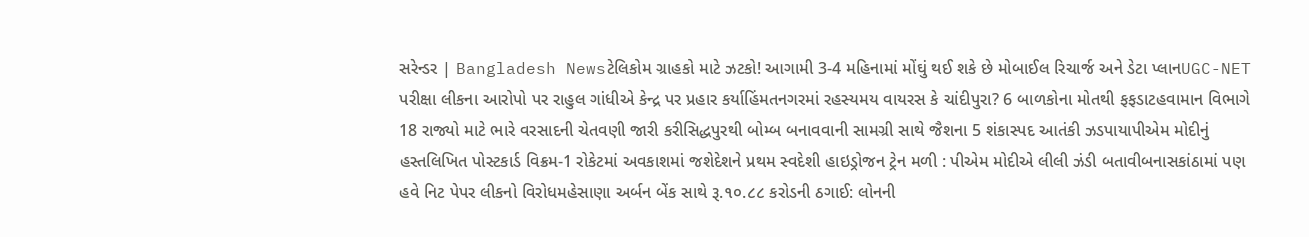સરેન્ડર | Bangladesh Newsટેલિકોમ ગ્રાહકો માટે ઝટકો! આગામી 3-4 મહિનામાં મોંઘું થઈ શકે છે મોબાઈલ રિચાર્જ અને ડેટા પ્લાનUGC-NET પરીક્ષા લીકના આરોપો પર રાહુલ ગાંધીએ કેન્દ્ર પર પ્રહાર કર્યાહિંમતનગરમાં રહસ્યમય વાયરસ કે ચાંદીપુરા? 6 બાળકોના મોતથી ફફડાટહવામાન વિભાગે 18 રાજ્યો માટે ભારે વરસાદની ચેતવણી જારી કરીસિદ્ધપુરથી બોમ્બ બનાવવાની સામગ્રી સાથે જૈશના 5 શંકાસ્પદ આતંકી ઝડપાયાપીએમ મોદીનું હસ્તલિખિત પોસ્ટકાર્ડ વિક્રમ-1 રોકેટમાં અવકાશમાં જશેદેશને પ્રથમ સ્વદેશી હાઇડ્રોજન ટ્રેન મળી : પીએમ મોદીએ લીલી ઝંડી બતાવીબનાસકાંઠામાં પણ હવે નિટ પેપર લીકનો વિરોધમહેસાણા અર્બન બેંક સાથે રૂ.૧૦.૮૮ કરોડની ઠગાઈ: લોનની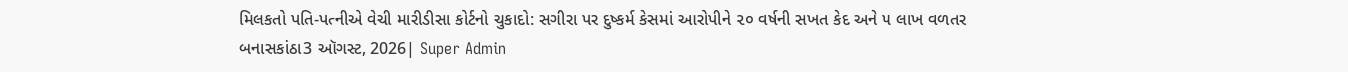મિલકતો પતિ-પત્નીએ વેચી મારીડીસા કોર્ટનો ચુકાદો: સગીરા પર દુષ્કર્મ કેસમાં આરોપીને ૨૦ વર્ષની સખત કેદ અને ૫ લાખ વળતર
બનાસકાંઠા3 ઑગસ્ટ, 2026| Super Admin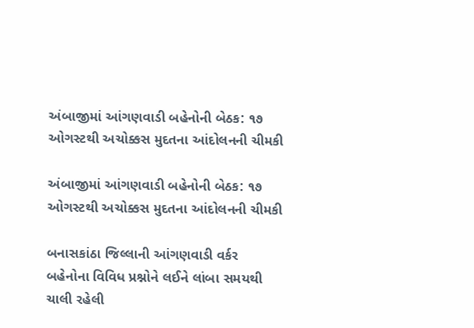અંબાજીમાં આંગણવાડી બહેનોની બેઠક: ૧૭ ઓગસ્ટથી અચોક્કસ મુદતના આંદોલનની ચીમકી

અંબાજીમાં આંગણવાડી બહેનોની બેઠક: ૧૭ ઓગસ્ટથી અચોક્કસ મુદતના આંદોલનની ચીમકી

બનાસકાંઠા જિલ્લાની આંગણવાડી વર્કર બહેનોના વિવિધ પ્રશ્નોને લઈને લાંબા સમયથી ચાલી રહેલી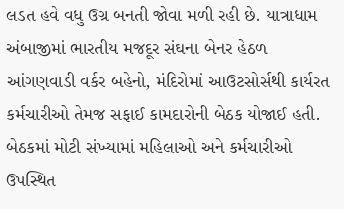લડત હવે વધુ ઉગ્ર બનતી જોવા મળી રહી છે. યાત્રાધામ અંબાજીમાં ભારતીય મજદૂર સંઘના બેનર હેઠળ આંગણવાડી વર્કર બહેનો, મંદિરોમાં આઉટસોર્સથી કાર્યરત કર્મચારીઓ તેમજ સફાઈ કામદારોની બેઠક યોજાઈ હતી. બેઠકમાં મોટી સંખ્યામાં મહિલાઓ અને કર્મચારીઓ ઉપસ્થિત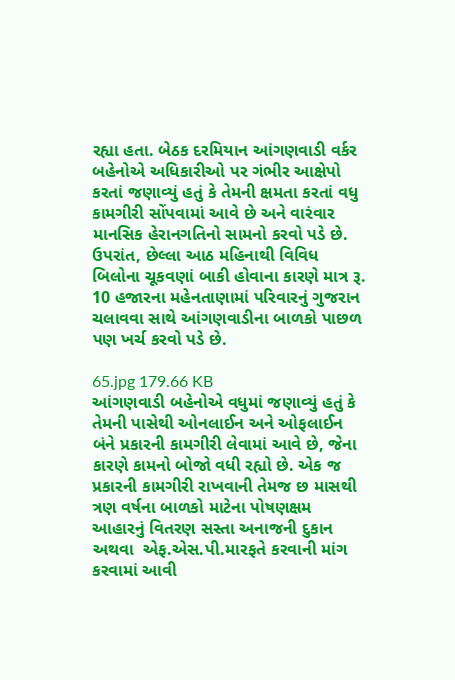રહ્યા હતા. બેઠક દરમિયાન આંગણવાડી વર્કર બહેનોએ અધિકારીઓ પર ગંભીર આક્ષેપો કરતાં જણાવ્યું હતું કે તેમની ક્ષમતા કરતાં વધુ કામગીરી સોંપવામાં આવે છે અને વારંવાર માનસિક હેરાનગતિનો સામનો કરવો પડે છે. ઉપરાંત, છેલ્લા આઠ મહિનાથી વિવિધ બિલોના ચૂકવણાં બાકી હોવાના કારણે માત્ર રૂ. 10 હજારના મહેનતાણામાં પરિવારનું ગુજરાન ચલાવવા સાથે આંગણવાડીના બાળકો પાછળ પણ ખર્ચ કરવો પડે છે.

65.jpg 179.66 KB
આંગણવાડી બહેનોએ વધુમાં જણાવ્યું હતું કે તેમની પાસેથી ઓનલાઈન અને ઓફલાઈન બંને પ્રકારની કામગીરી લેવામાં આવે છે, જેના કારણે કામનો બોજો વધી રહ્યો છે. એક જ પ્રકારની કામગીરી રાખવાની તેમજ છ માસથી ત્રણ વર્ષના બાળકો માટેના પોષણક્ષમ આહારનું વિતરણ સસ્તા અનાજની દુકાન અથવા  એફ.એસ.પી.મારફતે કરવાની માંગ કરવામાં આવી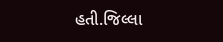હતી.જિલ્લા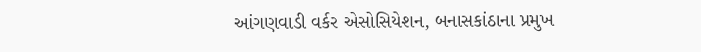આંગણવાડી વર્કર એસોસિયેશન, બનાસકાંઠાના પ્રમુખ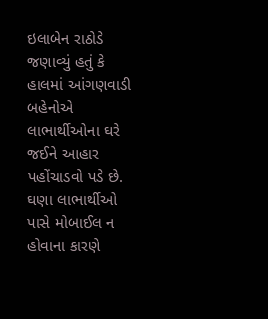ઇલાબેન રાઠોડે જણાવ્યું હતું કે હાલમાં આંગણવાડી બહેનોએ લાભાર્થીઓના ઘરે જઈને આહાર પહોંચાડવો પડે છે. ઘણા લાભાર્થીઓ પાસે મોબાઈલ ન હોવાના કારણે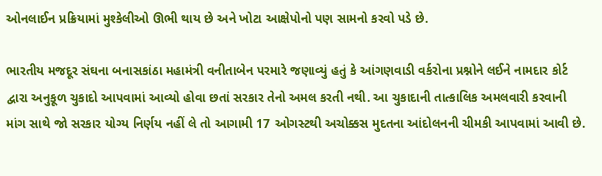ઓનલાઈન પ્રક્રિયામાં મુશ્કેલીઓ ઊભી થાય છે અને ખોટા આક્ષેપોનો પણ સામનો કરવો પડે છે.

ભારતીય મજદૂર સંઘના બનાસકાંઠા મહામંત્રી વનીતાબેન પરમારે જણાવ્યું હતું કે આંગણવાડી વર્કરોના પ્રશ્નોને લઈને નામદાર કોર્ટ દ્વારા અનુકૂળ ચુકાદો આપવામાં આવ્યો હોવા છતાં સરકાર તેનો અમલ કરતી નથી. આ ચુકાદાની તાત્કાલિક અમલવારી કરવાની માંગ સાથે જો સરકાર યોગ્ય નિર્ણય નહીં લે તો આગામી 17 ઓગસ્ટથી અચોક્કસ મુદતના આંદોલનની ચીમકી આપવામાં આવી છે.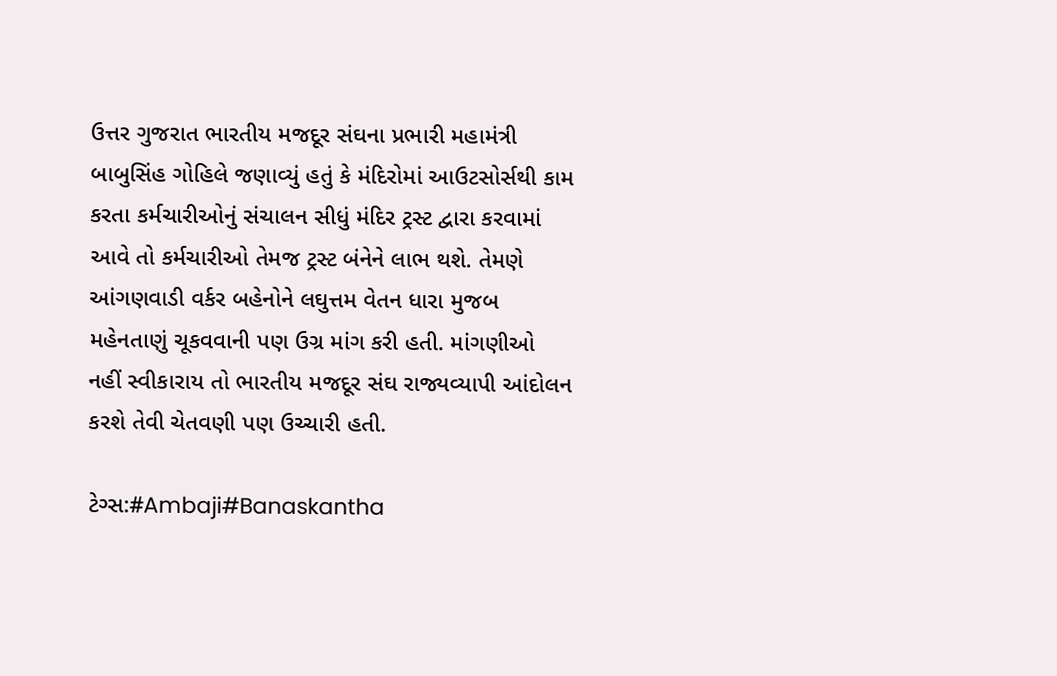ઉત્તર ગુજરાત ભારતીય મજદૂર સંઘના પ્રભારી મહામંત્રી બાબુસિંહ ગોહિલે જણાવ્યું હતું કે મંદિરોમાં આઉટસોર્સથી કામ કરતા કર્મચારીઓનું સંચાલન સીધું મંદિર ટ્રસ્ટ દ્વારા કરવામાં આવે તો કર્મચારીઓ તેમજ ટ્રસ્ટ બંનેને લાભ થશે. તેમણે આંગણવાડી વર્કર બહેનોને લઘુત્તમ વેતન ધારા મુજબ મહેનતાણું ચૂકવવાની પણ ઉગ્ર માંગ કરી હતી. માંગણીઓ નહીં સ્વીકારાય તો ભારતીય મજદૂર સંઘ રાજ્યવ્યાપી આંદોલન કરશે તેવી ચેતવણી પણ ઉચ્ચારી હતી.

ટેગ્સ:#Ambaji#Banaskantha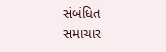સંબંધિત સમાચાર